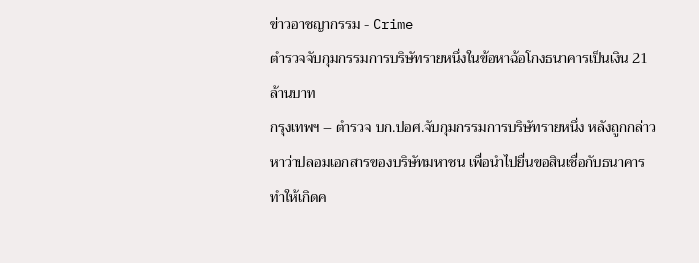ข่าวอาชญากรรม - Crime
ตำรวจจับกุมกรรมการบริษัทรายหนึ่งในข้อหาฉ้อโกงธนาคารเป็นเงิน 21 ล้านบาท
กรุงเทพฯ – ตำรวจ บก.ปอศ.จับกุมกรรมการบริษัทรายหนึ่ง หลังถูกกล่าวหาว่าปลอมเอกสารของบริษัทมหาชน เพื่อนำไปยื่นขอสินเชื่อกับธนาคาร ทำให้เกิดค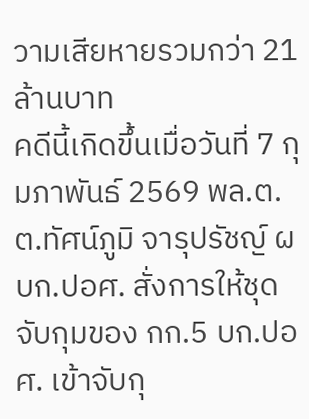วามเสียหายรวมกว่า 21 ล้านบาท
คดีนี้เกิดขึ้นเมื่อวันที่ 7 กุมภาพันธ์ 2569 พล.ต.ต.ทัศน์ภูมิ จารุปรัชญ์ ผบก.ปอศ. สั่งการให้ชุดจับกุมของ กก.5 บก.ปอศ. เข้าจับกุ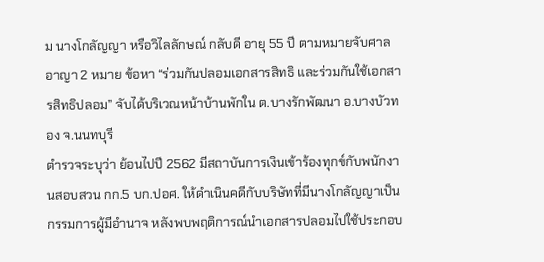ม นางโกลัญญา หรือวิไลลักษณ์ กลับดี อายุ 55 ปี ตามหมายจับศาลอาญา 2 หมาย ข้อหา “ร่วมกันปลอมเอกสารสิทธิ และร่วมกันใช้เอกสารสิทธิปลอม” จับได้บริเวณหน้าบ้านพักใน ต.บางรักพัฒนา อ.บางบัวทอง จ.นนทบุรี
ตำรวจระบุว่า ย้อนไปปี 2562 มีสถาบันการเงินเข้าร้องทุกข์กับพนักงานสอบสวน กก.5 บก.ปอศ. ให้ดำเนินคดีกับบริษัทที่มีนางโกลัญญาเป็นกรรมการผู้มีอำนาจ หลังพบพฤติการณ์นำเอกสารปลอมไปใช้ประกอบ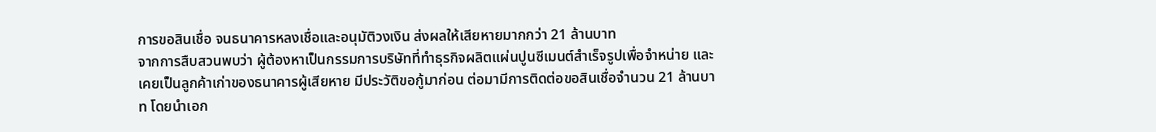การขอสินเชื่อ จนธนาคารหลงเชื่อและอนุมัติวงเงิน ส่งผลให้เสียหายมากกว่า 21 ล้านบาท
จากการสืบสวนพบว่า ผู้ต้องหาเป็นกรรมการบริษัทที่ทำธุรกิจผลิตแผ่นปูนซีเมนต์สำเร็จรูปเพื่อจำหน่าย และเคยเป็นลูกค้าเก่าของธนาคารผู้เสียหาย มีประวัติขอกู้มาก่อน ต่อมามีการติดต่อขอสินเชื่อจำนวน 21 ล้านบาท โดยนำเอก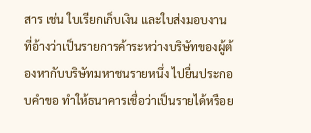สาร เช่น ใบเรียกเก็บเงิน และใบส่งมอบงาน ที่อ้างว่าเป็นรายการค้าระหว่างบริษัทของผู้ต้องหากับบริษัทมหาชนรายหนึ่ง ไปยื่นประกอบคำขอ ทำให้ธนาคารเชื่อว่าเป็นรายได้หรือย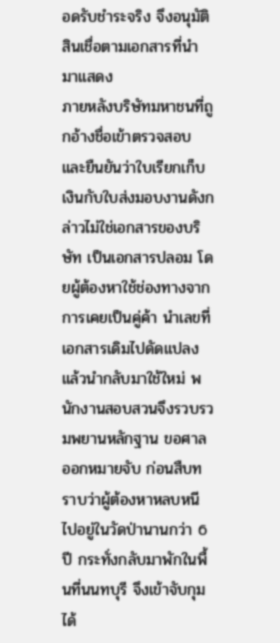อดรับชำระจริง จึงอนุมัติสินเชื่อตามเอกสารที่นำมาแสดง
ภายหลังบริษัทมหาชนที่ถูกอ้างชื่อเข้าตรวจสอบ และยืนยันว่าใบเรียกเก็บเงินกับใบส่งมอบงานดังกล่าวไม่ใช่เอกสารของบริษัท เป็นเอกสารปลอม โดยผู้ต้องหาใช้ช่องทางจากการเคยเป็นคู่ค้า นำเลขที่เอกสารเดิมไปดัดแปลงแล้วนำกลับมาใช้ใหม่ พนักงานสอบสวนจึงรวบรวมพยานหลักฐาน ขอศาลออกหมายจับ ก่อนสืบทราบว่าผู้ต้องหาหลบหนีไปอยู่ในวัดป่านานกว่า 6 ปี กระทั่งกลับมาพักในพื้นที่นนทบุรี จึงเข้าจับกุมได้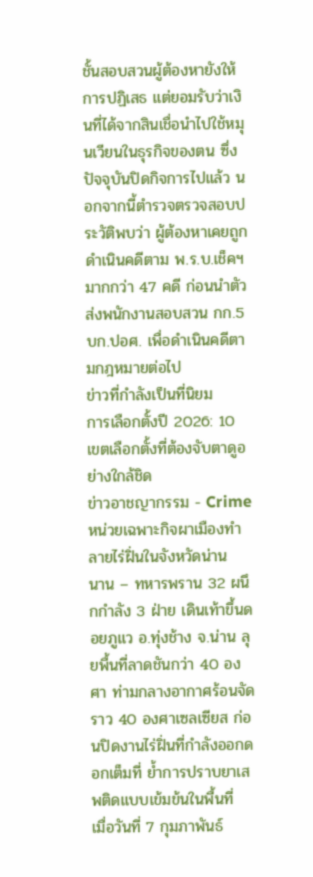ชั้นสอบสวนผู้ต้องหายังให้การปฏิเสธ แต่ยอมรับว่าเงินที่ได้จากสินเชื่อนำไปใช้หมุนเวียนในธุรกิจของตน ซึ่งปัจจุบันปิดกิจการไปแล้ว นอกจากนี้ตำรวจตรวจสอบประวัติพบว่า ผู้ต้องหาเคยถูกดำเนินคดีตาม พ.ร.บ.เช็คฯ มากกว่า 47 คดี ก่อนนำตัวส่งพนักงานสอบสวน กก.5 บก.ปอศ. เพื่อดำเนินคดีตามกฎหมายต่อไป
ข่าวที่กำลังเป็นที่นิยม
การเลือกตั้งปี 2026: 10 เขตเลือกตั้งที่ต้องจับตาดูอย่างใกล้ชิด
ข่าวอาชญากรรม - Crime
หน่วยเฉพาะกิจผาเมืองทำลายไร่ฝิ่นในจังหวัดน่าน
นาน – ทหารพราน 32 ผนึกกำลัง 3 ฝ่าย เดินเท้าขึ้นดอยภูแว อ.ทุ่งช้าง จ.น่าน ลุยพื้นที่ลาดชันกว่า 40 องศา ท่ามกลางอากาศร้อนจัดราว 40 องศาเซลเซียส ก่อนปิดงานไร่ฝิ่นที่กำลังออกดอกเต็มที่ ย้ำการปราบยาเสพติดแบบเข้มข้นในพื้นที่
เมื่อวันที่ 7 กุมภาพันธ์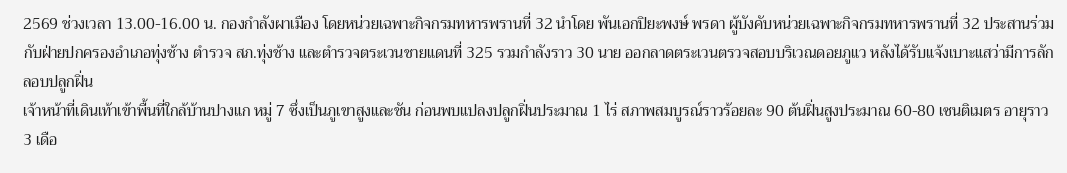2569 ช่วงเวลา 13.00-16.00 น. กองกำลังผาเมือง โดยหน่วยเฉพาะกิจกรมทหารพรานที่ 32 นำโดย พันเอกปิยะพงษ์ พรดา ผู้บังคับหน่วยเฉพาะกิจกรมทหารพรานที่ 32 ประสานร่วมกับฝ่ายปกครองอำเภอทุ่งช้าง ตำรวจ สภ.ทุ่งช้าง และตำรวจตระเวนชายแดนที่ 325 รวมกำลังราว 30 นาย ออกลาดตระเวนตรวจสอบบริเวณดอยภูแว หลังได้รับแจ้งเบาะแสว่ามีการลักลอบปลูกฝิ่น
เจ้าหน้าที่เดินเท้าเข้าพื้นที่ใกล้บ้านปางแก หมู่ 7 ซึ่งเป็นภูเขาสูงและชัน ก่อนพบแปลงปลูกฝิ่นประมาณ 1 ไร่ สภาพสมบูรณ์ราวร้อยละ 90 ต้นฝิ่นสูงประมาณ 60-80 เซนติเมตร อายุราว 3 เดือ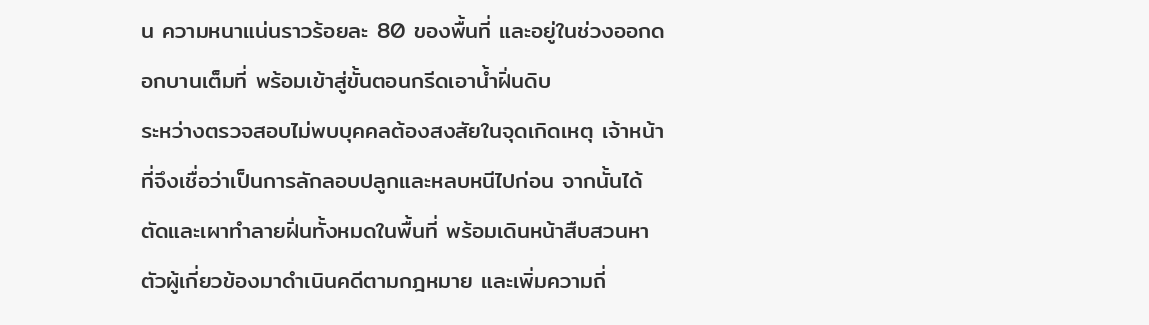น ความหนาแน่นราวร้อยละ 80 ของพื้นที่ และอยู่ในช่วงออกดอกบานเต็มที่ พร้อมเข้าสู่ขั้นตอนกรีดเอาน้ำฝิ่นดิบ
ระหว่างตรวจสอบไม่พบบุคคลต้องสงสัยในจุดเกิดเหตุ เจ้าหน้าที่จึงเชื่อว่าเป็นการลักลอบปลูกและหลบหนีไปก่อน จากนั้นได้ตัดและเผาทำลายฝิ่นทั้งหมดในพื้นที่ พร้อมเดินหน้าสืบสวนหาตัวผู้เกี่ยวข้องมาดำเนินคดีตามกฎหมาย และเพิ่มความถี่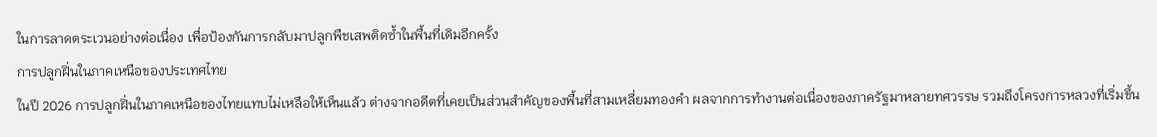ในการลาดตระเวนอย่างต่อเนื่อง เพื่อป้องกันการกลับมาปลูกพืชเสพติดซ้ำในพื้นที่เดิมอีกครั้ง
การปลูกฝิ่นในภาคเหนือของประเทศไทย
ในปี 2026 การปลูกฝิ่นในภาคเหนือของไทยแทบไม่เหลือให้เห็นแล้ว ต่างจากอดีตที่เคยเป็นส่วนสำคัญของพื้นที่สามเหลี่ยมทองคำ ผลจากการทำงานต่อเนื่องของภาครัฐมาหลายทศวรรษ รวมถึงโครงการหลวงที่เริ่มขึ้น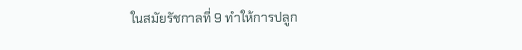ในสมัยรัชกาลที่ 9 ทำให้การปลูก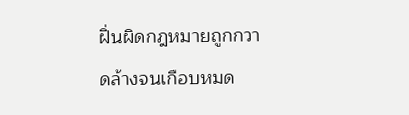ฝิ่นผิดกฎหมายถูกกวาดล้างจนเกือบหมด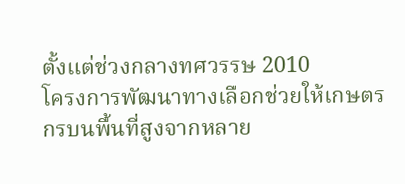ตั้งแต่ช่วงกลางทศวรรษ 2010
โครงการพัฒนาทางเลือกช่วยให้เกษตรกรบนพื้นที่สูงจากหลาย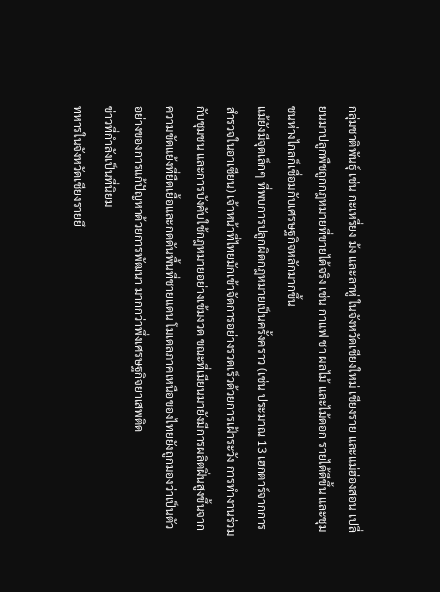กลุ่มชาติพันธุ์ เช่น กะเหรี่ยง ม้ง และลาหู่ ในจังหวัดเชียงใหม่ เชียงราย และแม่ฮ่องสอน เปลี่ยนมาปลูกพืชถูกกฎหมายที่ขายได้จริง เช่น กาแฟ ชา ผลไม้ และไม้ดอก รายได้ดีขึ้น และชุมชนห่างไกลก็เชื่อมกับเศรษฐกิจหลักมากขึ้น
แม้ยังมีจุดเล็กๆ ที่พบการปลูกผิดกฎหมายเป็นครั้งคราว (เช่น ประมาณ 13 เฮกตาร์จากการสำรวจในอาเซียน) เจ้าหน้าที่ไทยมักเข้าจัดการอย่างรวดเร็วด้วยการเฝ้าระวัง การทำงานร่วมกับชุมชน และการบังคับใช้กฎหมายอย่างเข้มงวด ขณะที่เมียนมายังมีการผลิตฝิ่นสูงขึ้นจากความขัดแย้งที่ยืดเยื้อและกดดันพื้นที่ชายแดน โมเดลภาคเหนือของไทยยังถูกมองว่าเป็นตัวอย่างของการแก้ปัญหาด้วยการพัฒนา มากกว่าพึ่งเศรษฐกิจยาเสพติด
ข่าวที่กำลังเป็นที่นิยม
ทหารในจังหวัดเชียงรายยึ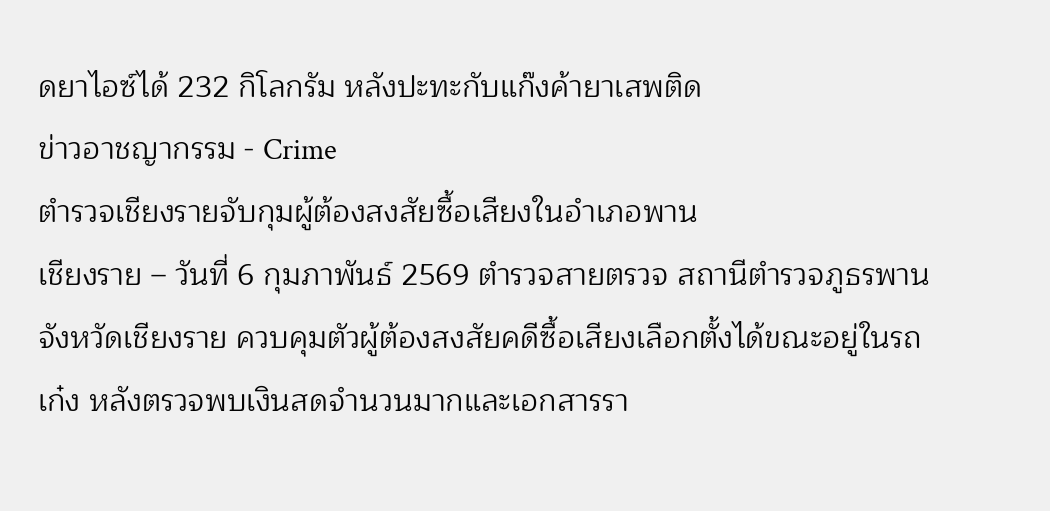ดยาไอซ์ได้ 232 กิโลกรัม หลังปะทะกับแก๊งค้ายาเสพติด
ข่าวอาชญากรรม - Crime
ตำรวจเชียงรายจับกุมผู้ต้องสงสัยซื้อเสียงในอำเภอพาน
เชียงราย – วันที่ 6 กุมภาพันธ์ 2569 ตำรวจสายตรวจ สถานีตำรวจภูธรพาน จังหวัดเชียงราย ควบคุมตัวผู้ต้องสงสัยคดีซื้อเสียงเลือกตั้งได้ขณะอยู่ในรถเก๋ง หลังตรวจพบเงินสดจำนวนมากและเอกสารรา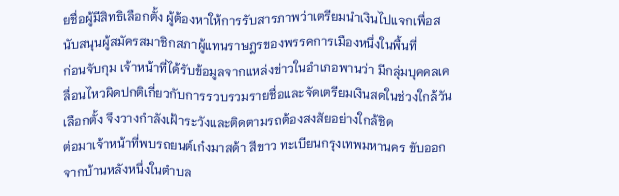ยชื่อผู้มีสิทธิเลือกตั้ง ผู้ต้องหาให้การรับสารภาพว่าเตรียมนำเงินไปแจกเพื่อสนับสนุนผู้สมัครสมาชิกสภาผู้แทนราษฎรของพรรคการเมืองหนึ่งในพื้นที่
ก่อนจับกุม เจ้าหน้าที่ได้รับข้อมูลจากแหล่งข่าวในอำเภอพานว่า มีกลุ่มบุคคลเคลื่อนไหวผิดปกติเกี่ยวกับการรวบรวมรายชื่อและจัดเตรียมเงินสดในช่วงใกล้วันเลือกตั้ง จึงวางกำลังเฝ้าระวังและติดตามรถต้องสงสัยอย่างใกล้ชิด
ต่อมาเจ้าหน้าที่พบรถยนต์เก๋งมาสด้า สีขาว ทะเบียนกรุงเทพมหานคร ขับออกจากบ้านหลังหนึ่งในตำบล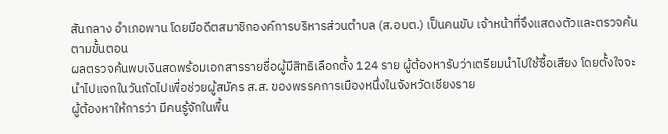สันกลาง อำเภอพาน โดยมีอดีตสมาชิกองค์การบริหารส่วนตำบล (ส.อบต.) เป็นคนขับ เจ้าหน้าที่จึงแสดงตัวและตรวจค้นตามขั้นตอน
ผลตรวจค้นพบเงินสดพร้อมเอกสารรายชื่อผู้มีสิทธิเลือกตั้ง 124 ราย ผู้ต้องหารับว่าเตรียมนำไปใช้ซื้อเสียง โดยตั้งใจจะนำไปแจกในวันถัดไปเพื่อช่วยผู้สมัคร ส.ส. ของพรรคการเมืองหนึ่งในจังหวัดเชียงราย
ผู้ต้องหาให้การว่า มีคนรู้จักในพื้น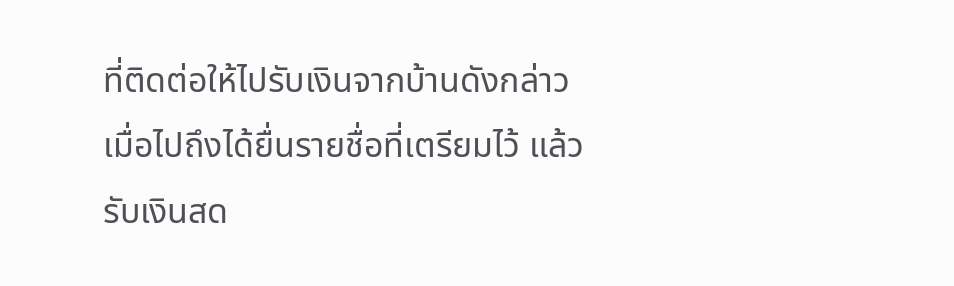ที่ติดต่อให้ไปรับเงินจากบ้านดังกล่าว เมื่อไปถึงได้ยื่นรายชื่อที่เตรียมไว้ แล้วรับเงินสด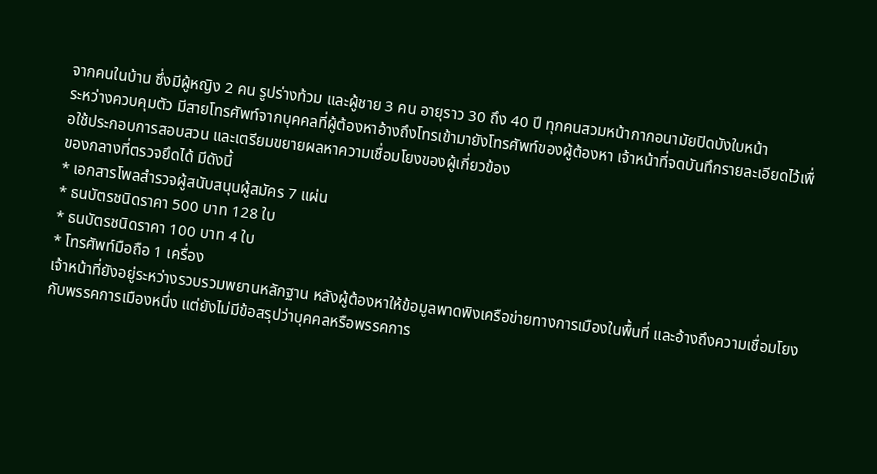จากคนในบ้าน ซึ่งมีผู้หญิง 2 คน รูปร่างท้วม และผู้ชาย 3 คน อายุราว 30 ถึง 40 ปี ทุกคนสวมหน้ากากอนามัยปิดบังใบหน้า
ระหว่างควบคุมตัว มีสายโทรศัพท์จากบุคคลที่ผู้ต้องหาอ้างถึงโทรเข้ามายังโทรศัพท์ของผู้ต้องหา เจ้าหน้าที่จดบันทึกรายละเอียดไว้เพื่อใช้ประกอบการสอบสวน และเตรียมขยายผลหาความเชื่อมโยงของผู้เกี่ยวข้อง
ของกลางที่ตรวจยึดได้ มีดังนี้
* เอกสารโพลสำรวจผู้สนับสนุนผู้สมัคร 7 แผ่น
* ธนบัตรชนิดราคา 500 บาท 128 ใบ
* ธนบัตรชนิดราคา 100 บาท 4 ใบ
* โทรศัพท์มือถือ 1 เครื่อง
เจ้าหน้าที่ยังอยู่ระหว่างรวบรวมพยานหลักฐาน หลังผู้ต้องหาให้ข้อมูลพาดพิงเครือข่ายทางการเมืองในพื้นที่ และอ้างถึงความเชื่อมโยงกับพรรคการเมืองหนึ่ง แต่ยังไม่มีข้อสรุปว่าบุคคลหรือพรรคการ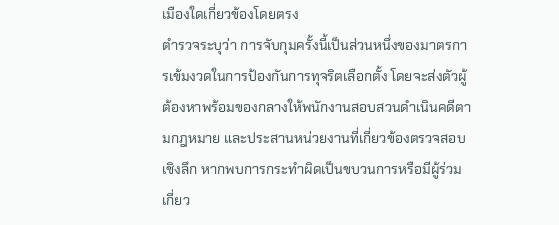เมืองใดเกี่ยวข้องโดยตรง
ตำรวจระบุว่า การจับกุมครั้งนี้เป็นส่วนหนึ่งของมาตรการเข้มงวดในการป้องกันการทุจริตเลือกตั้ง โดยจะส่งตัวผู้ต้องหาพร้อมของกลางให้พนักงานสอบสวนดำเนินคดีตามกฎหมาย และประสานหน่วยงานที่เกี่ยวข้องตรวจสอบเชิงลึก หากพบการกระทำผิดเป็นขบวนการหรือมีผู้ร่วมเกี่ยว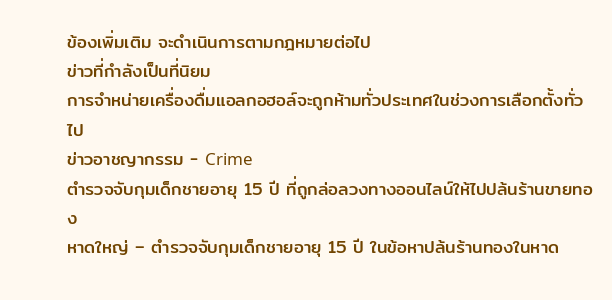ข้องเพิ่มเติม จะดำเนินการตามกฎหมายต่อไป
ข่าวที่กำลังเป็นที่นิยม
การจำหน่ายเครื่องดื่มแอลกอฮอล์จะถูกห้ามทั่วประเทศในช่วงการเลือกตั้งทั่วไป
ข่าวอาชญากรรม - Crime
ตำรวจจับกุมเด็กชายอายุ 15 ปี ที่ถูกล่อลวงทางออนไลน์ให้ไปปล้นร้านขายทอง
หาดใหญ่ – ตำรวจจับกุมเด็กชายอายุ 15 ปี ในข้อหาปล้นร้านทองในหาด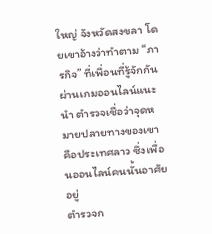ใหญ่ จังหวัดสงขลา โดยเขาอ้างว่าทำตาม “ภารกิจ” ที่เพื่อนที่รู้จักกันผ่านเกมออนไลน์แนะนำ ตำรวจเชื่อว่าจุดหมายปลายทางของเขาคือประเทศลาว ซึ่งเพื่อนออนไลน์คนนั้นอาศัยอยู่
ตำรวจก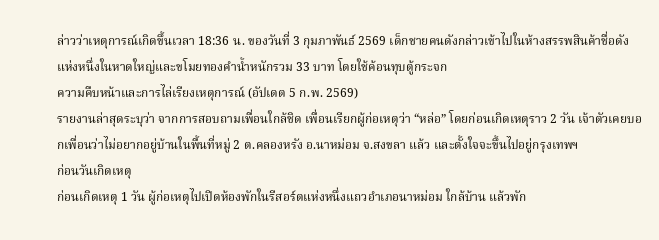ล่าวว่าเหตุการณ์เกิดขึ้นเวลา 18:36 น. ของวันที่ 3 กุมภาพันธ์ 2569 เด็กชายคนดังกล่าวเข้าไปในห้างสรรพสินค้าชื่อดังแห่งหนึ่งในหาดใหญ่และขโมยทองคำน้ำหนักรวม 33 บาท โดยใช้ค้อนทุบตู้กระจก
ความคืบหน้าและการไล่เรียงเหตุการณ์ (อัปเดต 5 ก.พ. 2569)
รายงานล่าสุดระบุว่า จากการสอบถามเพื่อนใกล้ชิด เพื่อนเรียกผู้ก่อเหตุว่า “หล่อ” โดยก่อนเกิดเหตุราว 2 วัน เจ้าตัวเคยบอกเพื่อนว่าไม่อยากอยู่บ้านในพื้นที่หมู่ 2 ต.คลองหรัง อ.นาหม่อม จ.สงขลา แล้ว และตั้งใจจะขึ้นไปอยู่กรุงเทพฯ
ก่อนวันเกิดเหตุ
ก่อนเกิดเหตุ 1 วัน ผู้ก่อเหตุไปเปิดห้องพักในรีสอร์ตแห่งหนึ่งแถวอำเภอนาหม่อม ใกล้บ้าน แล้วพัก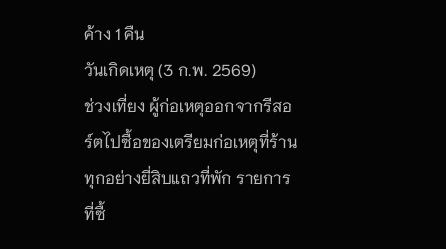ค้าง 1 คืน
วันเกิดเหตุ (3 ก.พ. 2569)
ช่วงเที่ยง ผู้ก่อเหตุออกจากรีสอร์ตไปซื้อของเตรียมก่อเหตุที่ร้านทุกอย่างยี่สิบแถวที่พัก รายการที่ซื้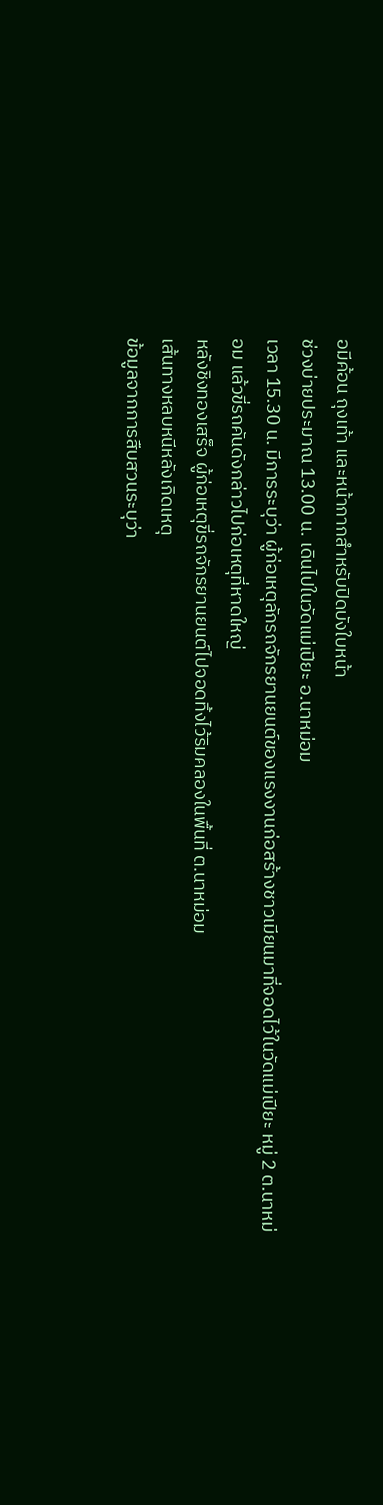อมีค้อน ถุงเท้า และหน้ากากสำหรับปิดบังใบหน้า
ช่วงบ่ายประมาณ 13.00 น. เดินไปในวัดแม่เปียะ อ.นาหม่อม
เวลา 15.30 น. มีการระบุว่า ผู้ก่อเหตุลักรถจักรยานยนต์ของแรงงานก่อสร้างชาวเมียนมาที่จอดไว้ในวัดแม่เปียะ หมู่ 2 ต.นาหม่อม แล้วขี่รถคันดังกล่าวไปก่อเหตุที่หาดใหญ่
หลังชิงทองเสร็จ ผู้ก่อเหตุขี่รถจักรยานยนต์ไปจอดทิ้งไว้ริมคลองในพื้นที่ ต.นาหม่อม
เส้นทางหลบหนีหลังเกิดเหตุ
ข้อมูลจากการสืบสวนระบุว่า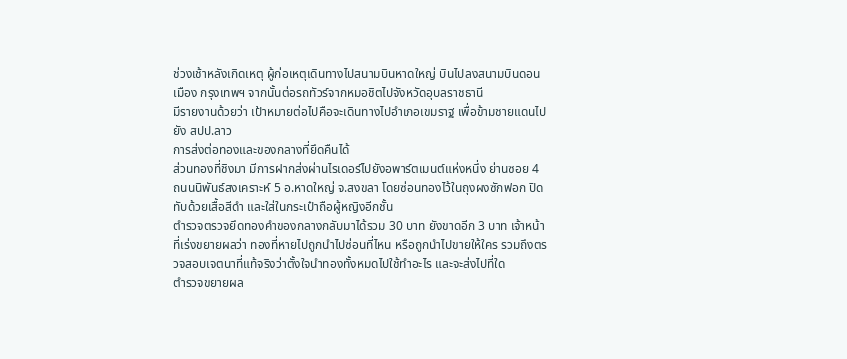ช่วงเช้าหลังเกิดเหตุ ผู้ก่อเหตุเดินทางไปสนามบินหาดใหญ่ บินไปลงสนามบินดอนเมือง กรุงเทพฯ จากนั้นต่อรถทัวร์จากหมอชิตไปจังหวัดอุบลราชธานี
มีรายงานด้วยว่า เป้าหมายต่อไปคือจะเดินทางไปอำเภอเขมราฐ เพื่อข้ามชายแดนไปยัง สปป.ลาว
การส่งต่อทองและของกลางที่ยึดคืนได้
ส่วนทองที่ชิงมา มีการฝากส่งผ่านไรเดอร์ไปยังอพาร์ตเมนต์แห่งหนึ่ง ย่านซอย 4 ถนนนิพันธ์สงเคราะห์ 5 อ.หาดใหญ่ จ.สงขลา โดยซ่อนทองไว้ในถุงผงซักฟอก ปิดทับด้วยเสื้อสีดำ และใส่ในกระเป๋าถือผู้หญิงอีกชั้น
ตำรวจตรวจยึดทองคำของกลางกลับมาได้รวม 30 บาท ยังขาดอีก 3 บาท เจ้าหน้าที่เร่งขยายผลว่า ทองที่หายไปถูกนำไปซ่อนที่ไหน หรือถูกนำไปขายให้ใคร รวมถึงตรวจสอบเจตนาที่แท้จริงว่าตั้งใจนำทองทั้งหมดไปใช้ทำอะไร และจะส่งไปที่ใด
ตำรวจขยายผล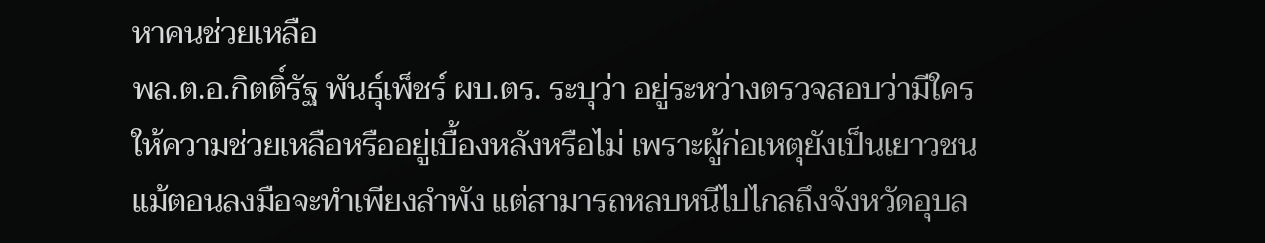หาคนช่วยเหลือ
พล.ต.อ.กิตติ์รัฐ พันธุ์เพ็ชร์ ผบ.ตร. ระบุว่า อยู่ระหว่างตรวจสอบว่ามีใครให้ความช่วยเหลือหรืออยู่เบื้องหลังหรือไม่ เพราะผู้ก่อเหตุยังเป็นเยาวชน แม้ตอนลงมือจะทำเพียงลำพัง แต่สามารถหลบหนีไปไกลถึงจังหวัดอุบล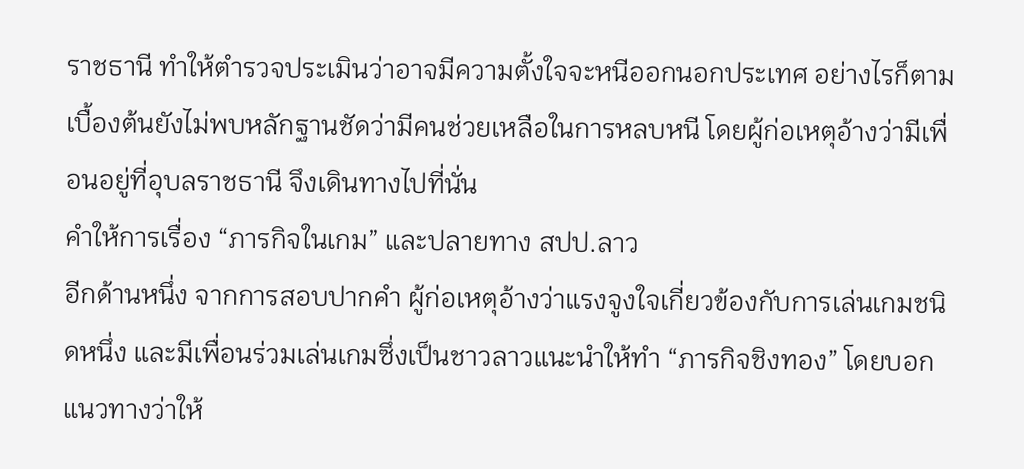ราชธานี ทำให้ตำรวจประเมินว่าอาจมีความตั้งใจจะหนีออกนอกประเทศ อย่างไรก็ตาม เบื้องต้นยังไม่พบหลักฐานชัดว่ามีคนช่วยเหลือในการหลบหนี โดยผู้ก่อเหตุอ้างว่ามีเพื่อนอยู่ที่อุบลราชธานี จึงเดินทางไปที่นั่น
คำให้การเรื่อง “ภารกิจในเกม” และปลายทาง สปป.ลาว
อีกด้านหนึ่ง จากการสอบปากคำ ผู้ก่อเหตุอ้างว่าแรงจูงใจเกี่ยวข้องกับการเล่นเกมชนิดหนึ่ง และมีเพื่อนร่วมเล่นเกมซึ่งเป็นชาวลาวแนะนำให้ทำ “ภารกิจชิงทอง” โดยบอกแนวทางว่าให้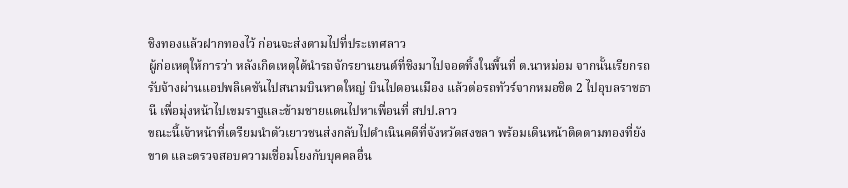ชิงทองแล้วฝากทองไว้ ก่อนจะส่งตามไปที่ประเทศลาว
ผู้ก่อเหตุให้การว่า หลังเกิดเหตุได้นำรถจักรยานยนต์ที่ชิงมาไปจอดทิ้งในพื้นที่ ต.นาหม่อม จากนั้นเรียกรถรับจ้างผ่านแอปพลิเคชันไปสนามบินหาดใหญ่ บินไปดอนเมือง แล้วต่อรถทัวร์จากหมอชิต 2 ไปอุบลราชธานี เพื่อมุ่งหน้าไปเขมราฐและข้ามชายแดนไปหาเพื่อนที่ สปป.ลาว
ขณะนี้เจ้าหน้าที่เตรียมนำตัวเยาวชนส่งกลับไปดำเนินคดีที่จังหวัดสงขลา พร้อมเดินหน้าติดตามทองที่ยังขาด และตรวจสอบความเชื่อมโยงกับบุคคลอื่น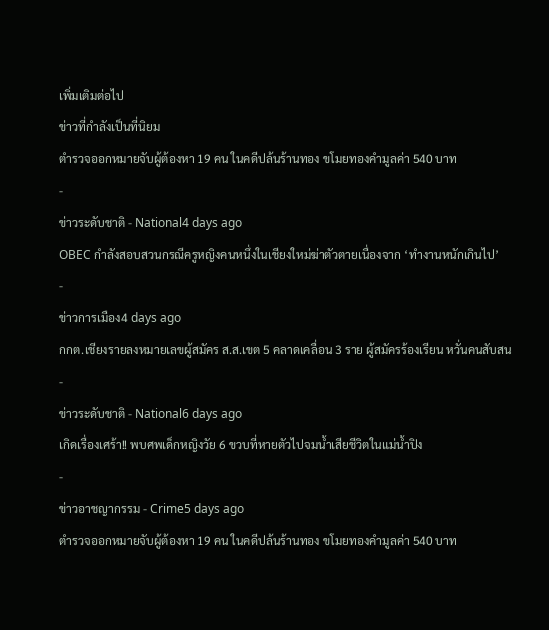เพิ่มเติมต่อไป
ข่าวที่กำลังเป็นที่นิยม
ตำรวจออกหมายจับผู้ต้องหา 19 คน ในคดีปล้นร้านทอง ขโมยทองคำมูลค่า 540 บาท
-
ข่าวระดับชาติ - National4 days ago
OBEC กำลังสอบสวนกรณีครูหญิงคนหนึ่งในเชียงใหม่ฆ่าตัวตายเนื่องจาก ‘ทำงานหนักเกินไป’
-
ข่าวการเมือง4 days ago
กกต.เชียงรายลงหมายเลขผู้สมัคร ส.ส.เขต 5 คลาดเคลื่อน 3 ราย ผู้สมัครร้องเรียน หวั่นคนสับสน
-
ข่าวระดับชาติ - National6 days ago
เกิดเรื่องเศร้า!! พบศพเด็กหญิงวัย 6 ขวบที่หายตัวไปจมน้ำเสียชีวิตในแม่น้ำปิง
-
ข่าวอาชญากรรม - Crime5 days ago
ตำรวจออกหมายจับผู้ต้องหา 19 คน ในคดีปล้นร้านทอง ขโมยทองคำมูลค่า 540 บาท